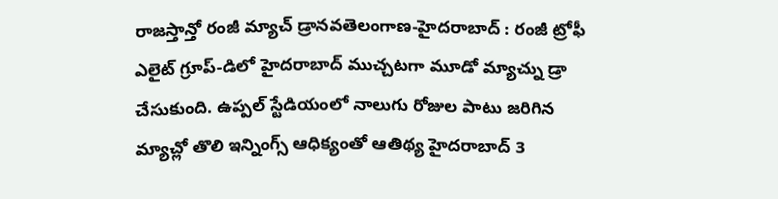రాజస్తాన్తో రంజీ మ్యాచ్ డ్రానవతెలంగాణ-హైదరాబాద్ : రంజీ ట్రోఫీ ఎలైట్ గ్రూప్-డిలో హైదరాబాద్ ముచ్చటగా మూడో మ్యాచ్ను డ్రా చేసుకుంది. ఉప్పల్ స్టేడియంలో నాలుగు రోజుల పాటు జరిగిన మ్యాచ్లో తొలి ఇన్నింగ్స్ ఆధిక్యంతో ఆతిథ్య హైదరాబాద్ 3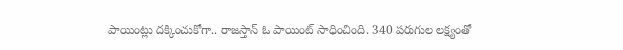పాయింట్లు దక్కించుకోగా.. రాజస్తాన్ ఓ పాయింట్ సాధించింది. 340 పరుగుల లక్ష్యంతో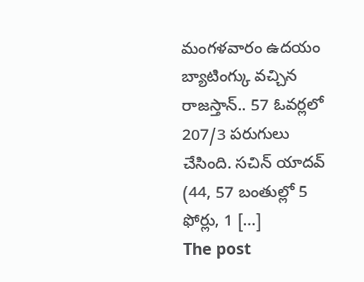మంగళవారం ఉదయం బ్యాటింగ్కు వచ్చిన రాజస్తాన్.. 57 ఓవర్లలో 207/3 పరుగులు చేసింది. సచిన్ యాదవ్ (44, 57 బంతుల్లో 5 ఫోర్లు, 1 […]
The post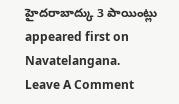హైదరాబాద్కు 3 పాయింట్లు appeared first on Navatelangana.
Leave A Comment